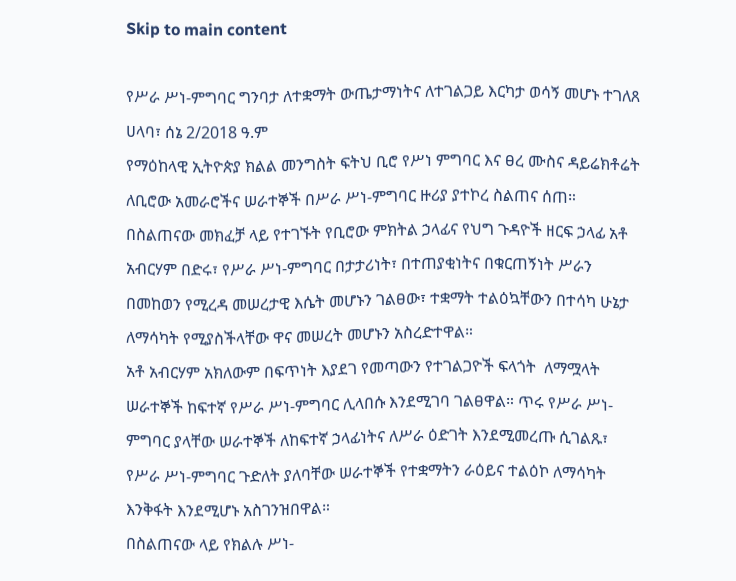Skip to main content

የሥራ ሥነ-ምግባር ግንባታ ለተቋማት ውጤታማነትና ለተገልጋይ እርካታ ወሳኝ መሆኑ ተገለጸ
ሀላባ፣ ሰኔ 2/2018 ዓ.ም
የማዕከላዊ ኢትዮጵያ ክልል መንግስት ፍትህ ቢሮ የሥነ ምግባር እና ፀረ ሙስና ዳይሬክቶሬት ለቢሮው አመራሮችና ሠራተኞች በሥራ ሥነ-ምግባር ዙሪያ ያተኮረ ስልጠና ሰጠ።
በስልጠናው መክፈቻ ላይ የተገኙት የቢሮው ምክትል ኃላፊና የህግ ጉዳዮች ዘርፍ ኃላፊ አቶ አብርሃም በድሩ፣ የሥራ ሥነ-ምግባር በታታሪነት፣ በተጠያቂነትና በቁርጠኝነት ሥራን በመከወን የሚረዳ መሠረታዊ እሴት መሆኑን ገልፀው፣ ተቋማት ተልዕኳቸውን በተሳካ ሁኔታ ለማሳካት የሚያስችላቸው ዋና መሠረት መሆኑን አስረድተዋል።
አቶ አብርሃም አክለውም በፍጥነት እያደገ የመጣውን የተገልጋዮች ፍላጎት  ለማሟላት ሠራተኞች ከፍተኛ የሥራ ሥነ-ምግባር ሊላበሱ እንደሚገባ ገልፀዋል። ጥሩ የሥራ ሥነ-ምግባር ያላቸው ሠራተኞች ለከፍተኛ ኃላፊነትና ለሥራ ዕድገት እንደሚመረጡ ሲገልጹ፣ የሥራ ሥነ-ምግባር ጉድለት ያለባቸው ሠራተኞች የተቋማትን ራዕይና ተልዕኮ ለማሳካት እንቅፋት እንደሚሆኑ አስገንዝበዋል።
በስልጠናው ላይ የክልሉ ሥነ-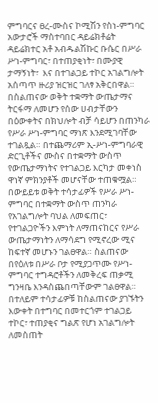ምግባርና ፀረ-ሙስና ኮሚሽን የስነ-ምግባር አውታሮች ማስተባበር ዳይሬክቶሬት ዳይሬክተር አቶ አብዱልሽኩር ቡሴር በሥራ ሥነ-ምግባር፣ በተጠያቂነት፣ በሙያዊ ታማኝነት፣  እና በተገልጋይ ተኮር አገልግሎት አሰጣጥ ዙሪያ ዝርዝር ገለፃ አቅርበዋል።
በስልጠናው ወቅት ተቋማት ውጤታማና ትርፋማ ለመሆን የሰው ሀብታቸውን በዕውቀትና በክህሎት ብቻ ሳይሆን በጠንካራ የሥራ ሥነ-ምግባር ማነጽ እንደሚገባቸው ተገልጿል። በተጨማሪም ኢ-ሥነ-ምግባራዊ ድርጊቶችና ሙስና በተቋማት ውስጥ የውጤታማነትና የተገልጋይ እርካታ መቀነስ ዋነኛ ምክንያቶች መሆናቸው ተጠቁሟል።
በውይይቱ ወቅት ተሳታፊዎች የሥራ ሥነ-ምግባር በተቋማት ውስጥ ጠንካራ የአገልግሎት ባህል ለመፍጠር፣ የተገልጋዮችን እምነት ለማጠናከርና የሥራ ውጤታማነትን ለማሳደግ የሚኖረው ሚና ከፍተኛ መሆኑን ገልፀዋል። ስልጠናው በየዕለቱ በሥራ ቦታ የሚያጋጥሙ የሥነ-ምግባር ተግዳሮቶችን ለመቅረፍ ጠቃሚ ግንዛቤ እንዳስጨበጣቸውም ገልፀዋል።
በተለይም ተሳታፊዎቹ ከስልጠናው ያገኙትን እውቀት በተግባር በመተርጎም ተገልጋይ ተኮር፣ ተጠያቂና ግልጽ የሆነ አገልግሎት ለመስጠት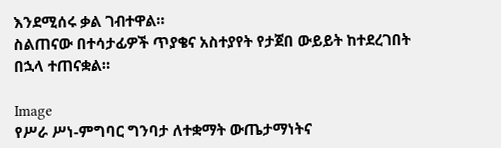እንደሚሰሩ ቃል ገብተዋል።
ስልጠናው በተሳታፊዎች ጥያቄና አስተያየት የታጀበ ውይይት ከተደረገበት በኋላ ተጠናቋል።

Image
የሥራ ሥነ-ምግባር ግንባታ ለተቋማት ውጤታማነትና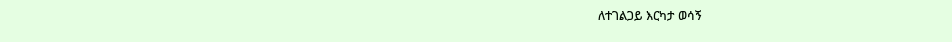ለተገልጋይ እርካታ ወሳኝ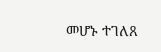መሆኑ ተገለጸ